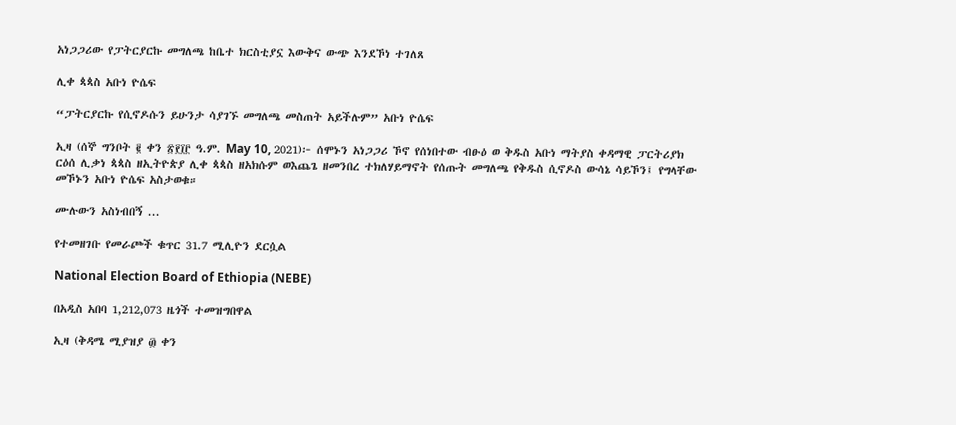አነጋጋሪው የፓትርያርኩ መግለጫ ከቤተ ክርስቲያኗ እውቅና ውጭ እንደኾነ ተገለጸ

ሊቀ ጳጳስ አቡነ ዮሴፍ

“ፓትርያርኩ የሲኖዶሱን ይሁንታ ሳያገኙ መግለጫ መስጠት አይችሉም” አቡነ ዮሴፍ

ኢዛ (ሰኞ ግንቦት ፪ ቀን ፳፻፲፫ ዓ.ም. May 10, 2021)፦ ሰሞኑን አነጋጋሪ ኾኖ የሰነበተው ብፁዕ ወ ቅዱስ አቡነ ማትያስ ቀዳማዊ ፓርትሪያክ ርዕሰ ሊቃነ ጳጳስ ዘኢትዮጵያ ሊቀ ጳጳስ ዘአክሱም ወእጨጌ ዘመንበረ ተክለሃይማኖት የሰጡት መግለጫ የቅዱስ ሲኖዶስ ውሳኔ ሳይኾን፤ የግላቸው መኾኑን አቡነ ዮሴፍ አስታወቁ።

ሙሉውን አስነብበኝ ...

የተመዘገቡ የመራጮች ቁጥር 31.7 ሚሊዮን ደርሷል

National Election Board of Ethiopia (NEBE)

በአዲስ አበባ 1,212,073 ዜጎች ተመዝግበዋል

ኢዛ (ቅዳሜ ሚያዝያ ፴ ቀን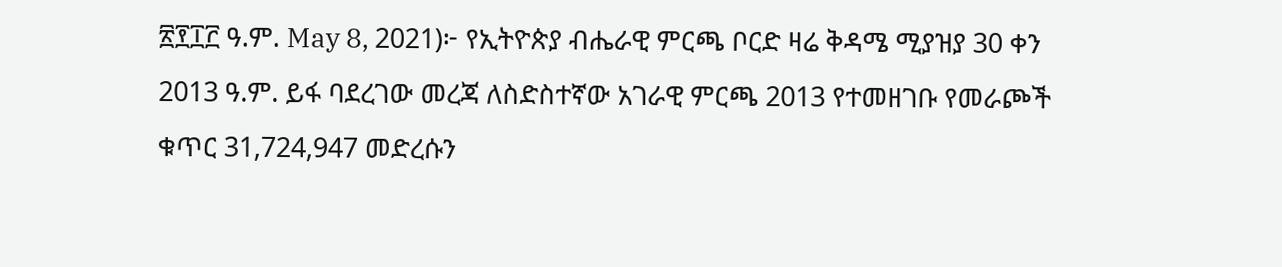፳፻፲፫ ዓ.ም. May 8, 2021)፦ የኢትዮጵያ ብሔራዊ ምርጫ ቦርድ ዛሬ ቅዳሜ ሚያዝያ 30 ቀን 2013 ዓ.ም. ይፋ ባደረገው መረጃ ለስድስተኛው አገራዊ ምርጫ 2013 የተመዘገቡ የመራጮች ቁጥር 31,724,947 መድረሱን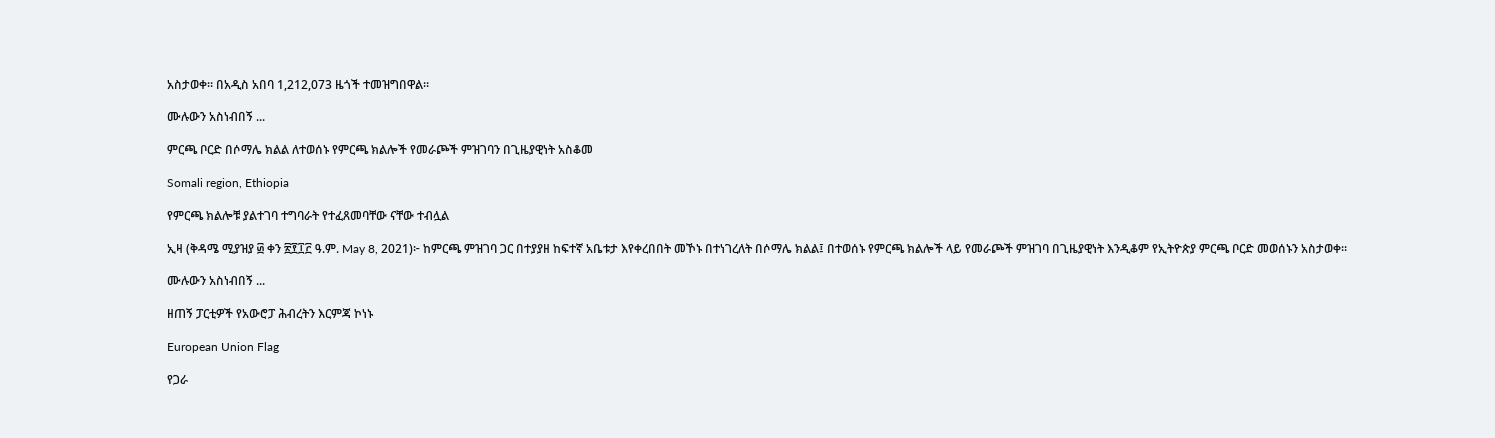አስታወቀ። በአዲስ አበባ 1,212,073 ዜጎች ተመዝግበዋል።

ሙሉውን አስነብበኝ ...

ምርጫ ቦርድ በሶማሌ ክልል ለተወሰኑ የምርጫ ክልሎች የመራጮች ምዝገባን በጊዜያዊነት አስቆመ

Somali region, Ethiopia

የምርጫ ክልሎቹ ያልተገባ ተግባራት የተፈጸመባቸው ናቸው ተብሏል

ኢዛ (ቅዳሜ ሚያዝያ ፴ ቀን ፳፻፲፫ ዓ.ም. May 8, 2021)፦ ከምርጫ ምዝገባ ጋር በተያያዘ ከፍተኛ አቤቱታ እየቀረበበት መኾኑ በተነገረለት በሶማሌ ክልል፤ በተወሰኑ የምርጫ ክልሎች ላይ የመራጮች ምዝገባ በጊዜያዊነት እንዲቆም የኢትዮጵያ ምርጫ ቦርድ መወሰኑን አስታወቀ።

ሙሉውን አስነብበኝ ...

ዘጠኝ ፓርቲዎች የአውሮፓ ሕብረትን እርምጃ ኮነኑ

European Union Flag

የጋራ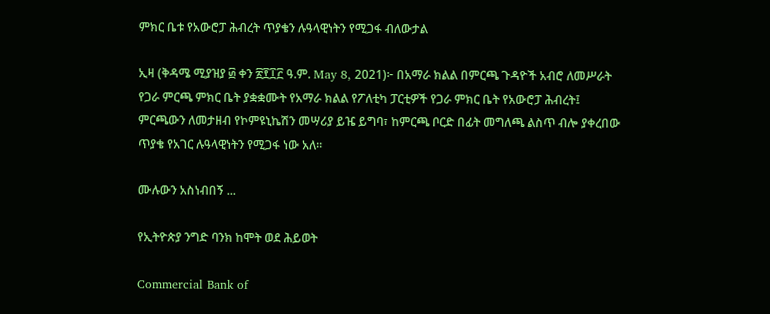ምክር ቤቱ የአውሮፓ ሕብረት ጥያቄን ሉዓላዊነትን የሚጋፋ ብለውታል

ኢዛ (ቅዳሜ ሚያዝያ ፴ ቀን ፳፻፲፫ ዓ.ም. May 8, 2021)፦ በአማራ ክልል በምርጫ ጉዳዮች አብሮ ለመሥራት የጋራ ምርጫ ምክር ቤት ያቋቋሙት የአማራ ክልል የፖለቲካ ፓርቲዎች የጋራ ምክር ቤት የአውሮፓ ሕብረት፤ ምርጫውን ለመታዘብ የኮምዩኒኬሽን መሣሪያ ይዤ ይግባ፣ ከምርጫ ቦርድ በፊት መግለጫ ልስጥ ብሎ ያቀረበው ጥያቄ የአገር ሉዓላዊነትን የሚጋፋ ነው አለ።

ሙሉውን አስነብበኝ ...

የኢትዮጵያ ንግድ ባንክ ከሞት ወደ ሕይወት

Commercial Bank of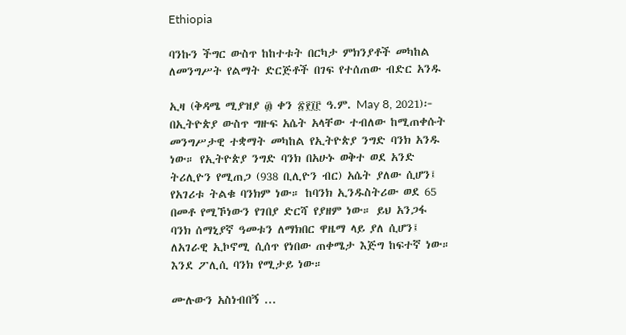Ethiopia

ባንኩን ችግር ውስጥ ከከተቱት በርካታ ምክንያቶች መካከል ለመንግሥት የልማት ድርጅቶች በገፍ የተሰጠው ብድር አንዱ

ኢዛ (ቅዳሜ ሚያዝያ ፴ ቀን ፳፻፲፫ ዓ.ም. May 8, 2021)፦ በኢትዮጵያ ውስጥ ግዙፍ አሴት አላቸው ተብለው ከሚጠቀሱት መንግሥታዊ ተቋማት መካከል የኢትዮጵያ ንግድ ባንክ አንዱ ነው። የኢትዮጵያ ንግድ ባንክ በአሁኑ ወቅተ ወደ አንድ ትሪሊዮን የሚጠጋ (938 ቢሊዮን ብር) አሴት ያለው ሲሆን፤ የአገሪቱ ትልቁ ባንክም ነው። ከባንክ ኢንዱስትሪው ወደ 65 በመቶ የሚኾነውን የገበያ ድርሻ የያዘም ነው። ይህ አንጋፋ ባንክ ሰማኒያኛ ዓመቱን ለማክበር ዋዜማ ላይ ያለ ሲሆን፤ ለአገራዊ ኢኮኖሚ ሲሰጥ የነበው ጠቀሜታ እጅግ ከፍተኛ ነው። እንደ ፖሊሲ ባንክ የሚታይ ነው።

ሙሉውን አስነብበኝ ...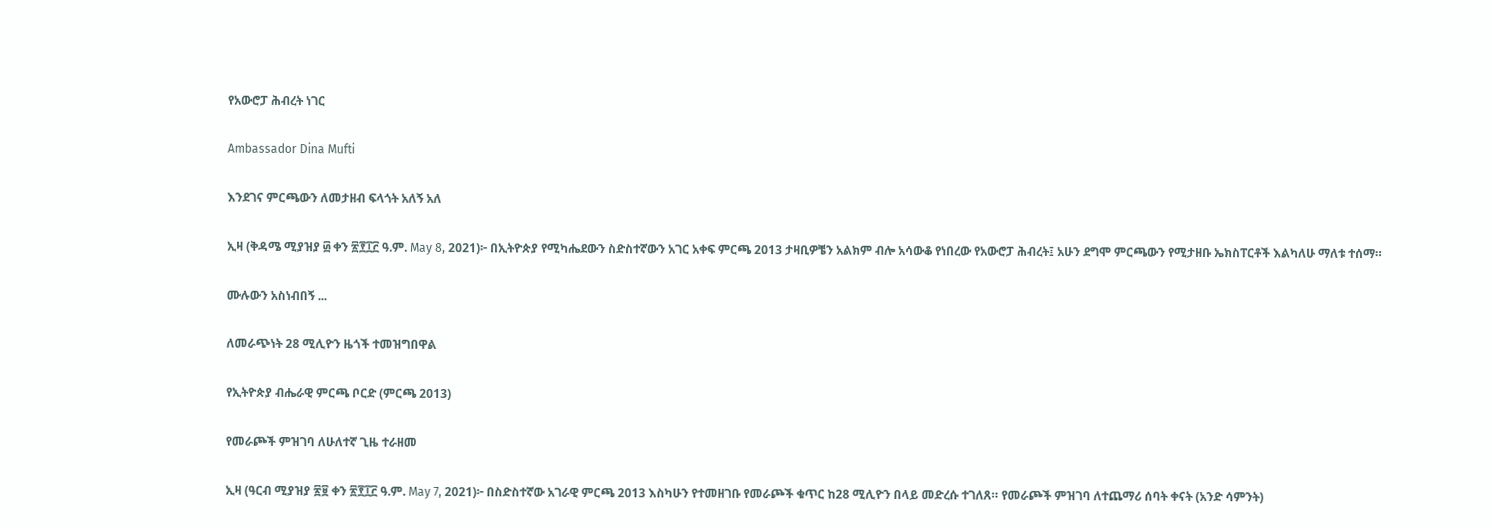የአውሮፓ ሕብረት ነገር

Ambassador Dina Mufti

እንደገና ምርጫውን ለመታዘብ ፍላጎት አለኝ አለ

ኢዛ (ቅዳሜ ሚያዝያ ፴ ቀን ፳፻፲፫ ዓ.ም. May 8, 2021)፦ በኢትዮጵያ የሚካሔደውን ስድስተኛውን አገር አቀፍ ምርጫ 2013 ታዛቢዎቼን አልክም ብሎ አሳውቆ የነበረው የአውሮፓ ሕብረት፤ አሁን ደግሞ ምርጫውን የሚታዘቡ ኤክስፐርቶች እልካለሁ ማለቱ ተሰማ።

ሙሉውን አስነብበኝ ...

ለመራጭነት 28 ሚሊዮን ዜጎች ተመዝግበዋል

የኢትዮጵያ ብሔራዊ ምርጫ ቦርድ (ምርጫ 2013)

የመራጮች ምዝገባ ለሁለተኛ ጊዜ ተራዘመ

ኢዛ (ዓርብ ሚያዝያ ፳፱ ቀን ፳፻፲፫ ዓ.ም. May 7, 2021)፦ በስድስተኛው አገራዊ ምርጫ 2013 እስካሁን የተመዘገቡ የመራጮች ቁጥር ከ28 ሚሊዮን በላይ መድረሱ ተገለጸ። የመራጮች ምዝገባ ለተጨማሪ ሰባት ቀናት (አንድ ሳምንት)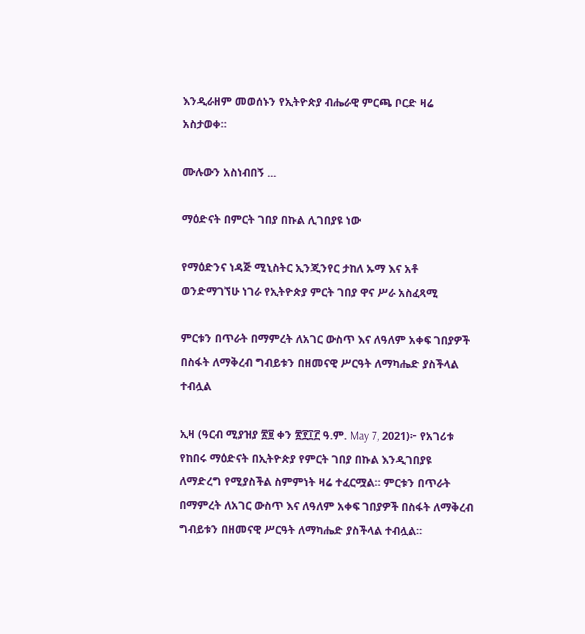እንዲራዘም መወሰኑን የኢትዮጵያ ብሔራዊ ምርጫ ቦርድ ዛሬ አስታወቀ።

ሙሉውን አስነብበኝ ...

ማዕድናት በምርት ገበያ በኩል ሊገበያዩ ነው

የማዕድንና ነዳጅ ሚኒስትር ኢንጂንየር ታከለ ኡማ እና አቶ ወንድማገኘሁ ነገራ የኢትዮጵያ ምርት ገበያ ዋና ሥራ አስፈጻሚ

ምርቱን በጥራት በማምረት ለአገር ውስጥ እና ለዓለም አቀፍ ገበያዎች በስፋት ለማቅረብ ግብይቱን በዘመናዊ ሥርዓት ለማካሔድ ያስችላል ተብሏል

ኢዛ (ዓርብ ሚያዝያ ፳፱ ቀን ፳፻፲፫ ዓ.ም. May 7, 2021)፦ የአገሪቱ የከበሩ ማዕድናት በኢትዮጵያ የምርት ገበያ በኩል እንዲገበያዩ ለማድረግ የሚያስችል ስምምነት ዛሬ ተፈርሟል። ምርቱን በጥራት በማምረት ለአገር ውስጥ እና ለዓለም አቀፍ ገበያዎች በስፋት ለማቅረብ ግብይቱን በዘመናዊ ሥርዓት ለማካሔድ ያስችላል ተብሏል።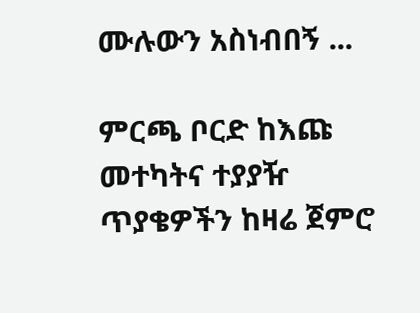ሙሉውን አስነብበኝ ...

ምርጫ ቦርድ ከእጩ መተካትና ተያያዥ ጥያቄዎችን ከዛሬ ጀምሮ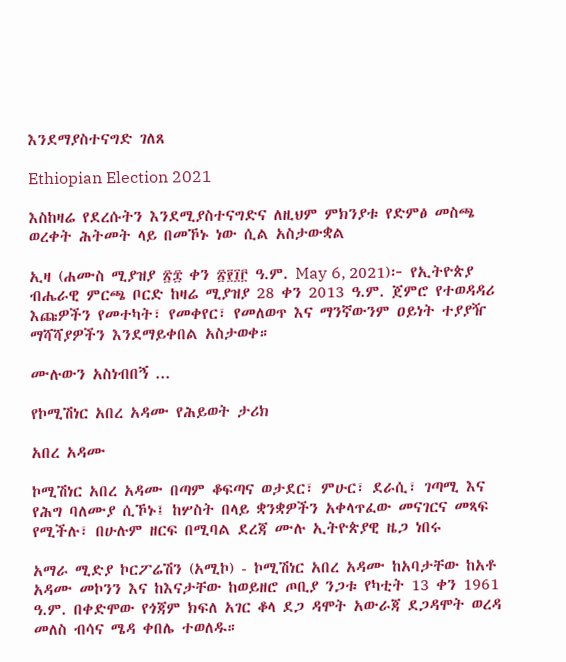እንደማያስተናግድ ገለጸ

Ethiopian Election 2021

እስከዛሬ የደረሱትን እንደሚያስተናግድና ለዚህም ምክንያቱ የድምፅ መስጫ ወረቀት ሕትመት ላይ በመኾኑ ነው ሲል አስታውቋል

ኢዛ (ሐሙስ ሚያዝያ ፳፰ ቀን ፳፻፲፫ ዓ.ም. May 6, 2021)፦ የኢትዮጵያ ብሔራዊ ምርጫ ቦርድ ከዛሬ ሚያዝያ 28 ቀን 2013 ዓ.ም. ጀምሮ የተወዳዳሪ እጩዎችን የመተካት፣ የመቀየር፣ የመለወጥ እና ማንኛውንም ዐይነት ተያያዥ ማሻሻያዎችን እንደማይቀበል አስታወቀ።

ሙሉውን አስነብበኝ ...

የኮሚሽነር አበረ አዳሙ የሕይወት ታሪክ

አበረ አዳሙ

ኮሚሽነር አበረ አዳሙ በጣም ቆፍጣና ወታደር፣ ምሁር፣ ደራሲ፣ ገጣሚ እና የሕግ ባለሙያ ሲኾኑ፤ ከሦስት በላይ ቋንቋዎችን አቀላጥፈው መናገርና መጻፍ የሚችሉ፣ በሁሉም ዘርፍ በሚባል ደረጃ ሙሉ ኢትዮጵያዊ ዜጋ ነበሩ

አማራ ሚድያ ኮርፖሬሽን (አሚኮ) - ኮሚሽነር አበረ አዳሙ ከአባታቸው ከአቶ አዳሙ መኮንን እና ከእናታቸው ከወይዘሮ ጦቢያ ንጋቱ የካቲት 13 ቀን 1961 ዓ.ም. በቀድሞው የጎጃም ክፍለ አገር ቆላ ደጋ ዳሞት አውራጃ ደጋዳሞት ወረዳ መለስ ብሳና ሜዳ ቀበሌ ተወለዱ።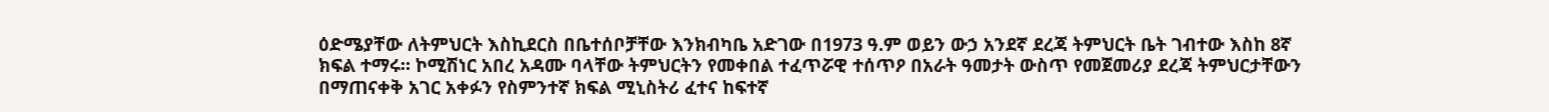ዕድሜያቸው ለትምህርት እስኪደርስ በቤተሰቦቻቸው እንክብካቤ አድገው በ1973 ዓ.ም ወይን ውኃ አንደኛ ደረጃ ትምህርት ቤት ገብተው እስከ 8ኛ ክፍል ተማሩ። ኮሚሽነር አበረ አዳሙ ባላቸው ትምህርትን የመቀበል ተፈጥሯዊ ተሰጥዖ በአራት ዓመታት ውስጥ የመጀመሪያ ደረጃ ትምህርታቸውን በማጠናቀቅ አገር አቀፉን የስምንተኛ ክፍል ሚኒስትሪ ፈተና ከፍተኛ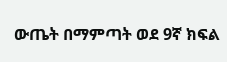ውጤት በማምጣት ወደ 9ኛ ክፍል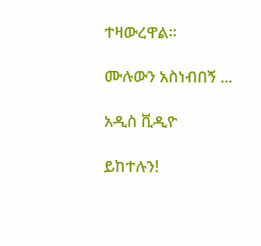ተዛውረዋል።

ሙሉውን አስነብበኝ ...

አዲስ ቪዲዮ

ይከተሉን!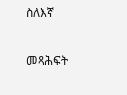ስለእኛ

መጻሕፍት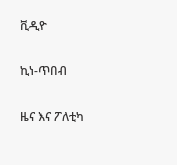ቪዲዮ

ኪነ-ጥበብ

ዜና እና ፖለቲካ